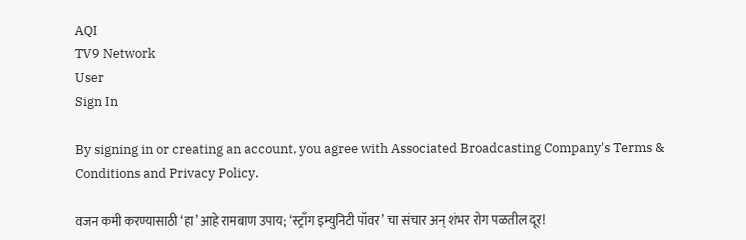AQI
TV9 Network
User
Sign In

By signing in or creating an account, you agree with Associated Broadcasting Company's Terms & Conditions and Privacy Policy.

वजन कमी करण्यासाठी ‘हा’ आहे रामबाण उपाय; ‘स्ट्राँग इम्युनिटी पॉवर’ चा संचार अन् शंभर रोग पळतील दूर!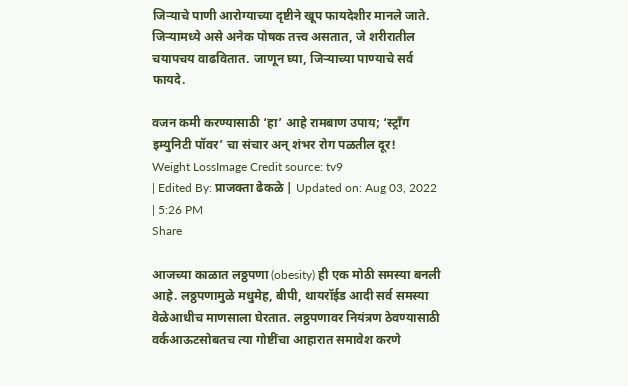जिऱ्याचे पाणी आरोग्याच्या दृष्टीने खूप फायदेशीर मानले जाते. जिऱ्यामध्ये असे अनेक पोषक तत्त्व असतात, जे शरीरातील चयापचय वाढवितात. जाणून घ्या, जिऱ्याच्या पाण्याचे सर्व फायदे.

वजन कमी करण्यासाठी ‘हा’ आहे रामबाण उपाय; ‘स्ट्राँग इम्युनिटी पॉवर’ चा संचार अन् शंभर रोग पळतील दूर!
Weight LossImage Credit source: tv9
| Edited By: प्राजक्ता ढेकळे | Updated on: Aug 03, 2022 | 5:26 PM
Share

आजच्या काळात लठ्ठपणा (obesity) ही एक मोठी समस्या बनली आहे. लठ्ठपणामुळे मधुमेह, बीपी, थायरॉईड आदी सर्व समस्या वेळेआधीच माणसाला घेरतात. लठ्ठपणावर नियंत्रण ठेवण्यासाठी वर्कआऊटसोबतच त्या गोष्टींचा आहारात समावेश करणे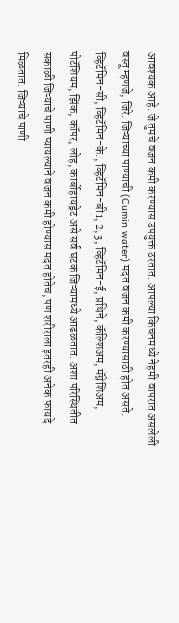आवश्यक आहे. जे तुमचे वजन कमी करण्यास उपयुक्त ठरतात. आपल्या किचनमध्ये नेहमी वापरात असलेली वस्तू म्हणजे, जिरे. जिऱ्याच्या पाण्याची (Cumin water) मदत वजन कमी करण्यासाठी होत असते. व्हिटॅमिन-सी, व्हिटॅमिन-के., व्हिटॅमिन-बी1, 2, 3, व्हिटॅमिन-ई, प्रथिने, कॅल्शिअम, मॅग्नेशिअम, पोटॅशियम, झिंक, कॉपर, लोह, कार्बोहायड्रेट असे सर्व घटक जिऱ्यामध्ये आढळतात. अशा परिस्थितीत सकाळी जिऱ्याचे पाणी प्यायल्याने वजन कमी होण्यास मदत होतेच, पण शरीराला इतरही अनेक फायदे मिळतात. जिऱ्याचे पाणी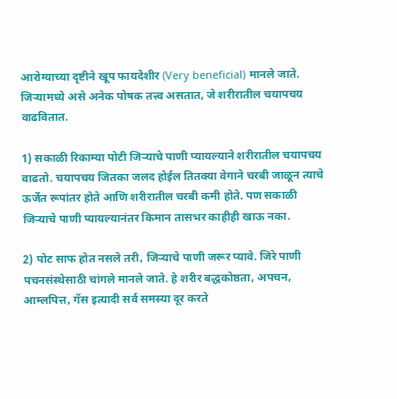आरोग्याच्या दृष्टीने खूप फायदेशीर (Very beneficial) मानले जाते. जिऱ्यामध्ये असे अनेक पोषक तत्त्व असतात, जे शरीरातील चयापचय वाढवितात.

1) सकाळी रिकाम्या पोटी जिऱ्याचे पाणी प्यायल्याने शरीरातील चयापचय वाढतो. चयापचय जितका जलद होईल तितक्या वेगाने चरबी जाळून त्याचे ऊर्जेत रूपांतर होते आणि शरीरातील चरबी कमी होते. पण सकाळी जिऱ्याचे पाणी प्यायल्यानंतर किमान तासभर काहीही खाऊ नका.

2) पोट साफ होत नसले तरी, जिऱ्याचे पाणी जरूर प्यावे. जिरे पाणी पचनसंस्थेसाठी चांगले मानले जाते. हे शरीर बद्धकोष्ठता, अपचन, आम्लपित्त, गॅस इत्यादी सर्व समस्या दूर करते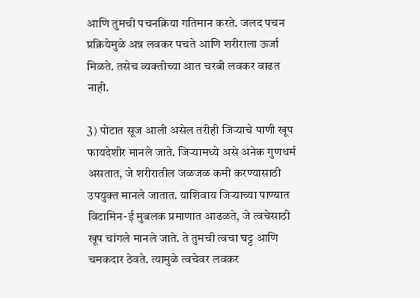आणि तुमची पचनक्रिया गतिमान करते. जलद पचन प्रक्रियेमुळे अन्न लवकर पचते आणि शरीराला ऊर्जा मिळते. तसेच व्यक्तीच्या आत चरबी लवकर वाढत नाही.

3) पोटात सूज आली असेल तरीही जिऱ्याचे पाणी खूप फायदेशीर मानले जाते. जिऱ्यामध्ये असे अनेक गुणधर्म असतात, जे शरीरातील जळजळ कमी करण्यासाठी उपयुक्त मानले जातात. याशिवाय जिऱ्याच्या पाण्यात विटामिन-ई मुबलक प्रमाणात आढळते, जे त्वचेसाठी खूप चांगले मानले जाते. ते तुमची त्वचा घट्ट आणि चमकदार ठेवते. त्यामुळे त्वचेवर लवकर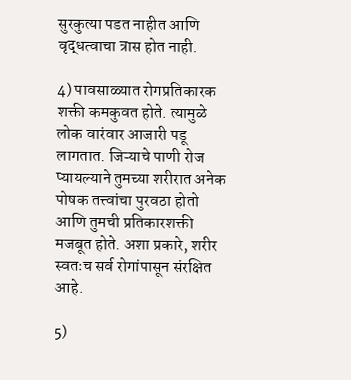सुरकुत्या पडत नाहीत आणि वृद्धत्वाचा त्रास होत नाही.

4) पावसाळ्यात रोगप्रतिकारक शक्ती कमकुवत होते. त्यामुळे लोक वारंवार आजारी पडू लागतात. जिऱ्याचे पाणी रोज प्यायल्याने तुमच्या शरीरात अनेक पोषक तत्त्वांचा पुरवठा होतो आणि तुमची प्रतिकारशक्ती मजबूत होते. अशा प्रकारे, शरीर स्वतःच सर्व रोगांपासून संरक्षित आहे.

5)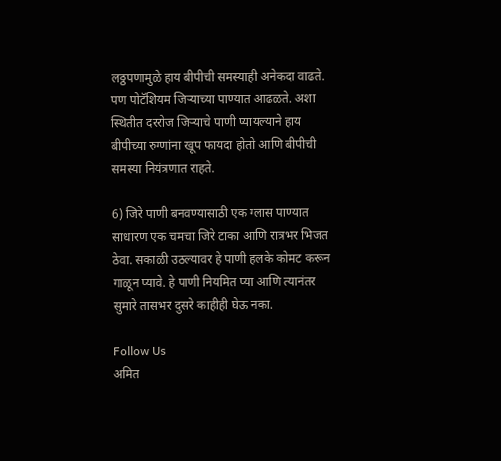लठ्ठपणामुळे हाय बीपीची समस्याही अनेकदा वाढते. पण पोटॅशियम जिऱ्याच्या पाण्यात आढळते. अशा स्थितीत दररोज जिऱ्याचे पाणी प्यायल्याने हाय बीपीच्या रुग्णांना खूप फायदा होतो आणि बीपीची समस्या नियंत्रणात राहते.

6) जिरे पाणी बनवण्यासाठी एक ग्लास पाण्यात साधारण एक चमचा जिरे टाका आणि रात्रभर भिजत ठेवा. सकाळी उठल्यावर हे पाणी हलके कोमट करून गाळून प्यावे. हे पाणी नियमित प्या आणि त्यानंतर सुमारे तासभर दुसरे काहीही घेऊ नका.

Follow Us
अमित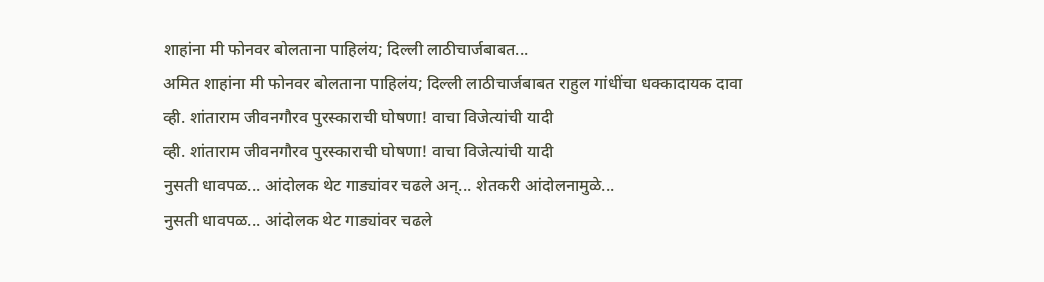शाहांना मी फोनवर बोलताना पाहिलंय; दिल्ली लाठीचार्जबाबत...
अमित शाहांना मी फोनवर बोलताना पाहिलंय; दिल्ली लाठीचार्जबाबत राहुल गांधींचा धक्कादायक दावा
व्ही. शांताराम जीवनगौरव पुरस्काराची घोषणा! वाचा विजेत्यांची यादी
व्ही. शांताराम जीवनगौरव पुरस्काराची घोषणा! वाचा विजेत्यांची यादी
नुसती धावपळ... आंदोलक थेट गाड्यांवर चढले अन्... शेतकरी आंदोलनामुळे...
नुसती धावपळ... आंदोलक थेट गाड्यांवर चढले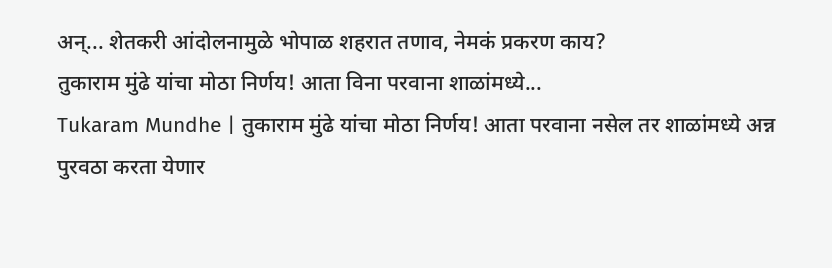अन्... शेतकरी आंदोलनामुळे भोपाळ शहरात तणाव, नेमकं प्रकरण काय?
तुकाराम मुंढे यांचा मोठा निर्णय! आता विना परवाना शाळांमध्ये...
Tukaram Mundhe | तुकाराम मुंढे यांचा मोठा निर्णय! आता परवाना नसेल तर शाळांमध्ये अन्न पुरवठा करता येणार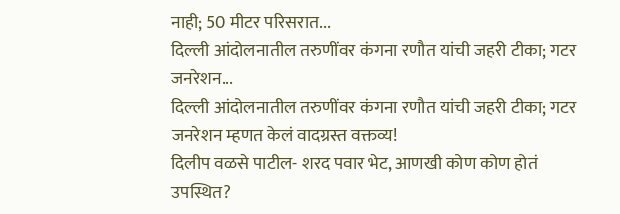नाही; 50 मीटर परिसरात...
दिल्ली आंदोलनातील तरुणींवर कंगना रणौत यांची जहरी टीका; गटर जनरेशन...
दिल्ली आंदोलनातील तरुणींवर कंगना रणौत यांची जहरी टीका; गटर जनरेशन म्हणत केलं वादग्रस्त वक्तव्य!
दिलीप वळसे पाटील- शरद पवार भेट, आणखी कोण कोण होतं उपस्थित?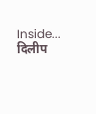Inside...
दिलीप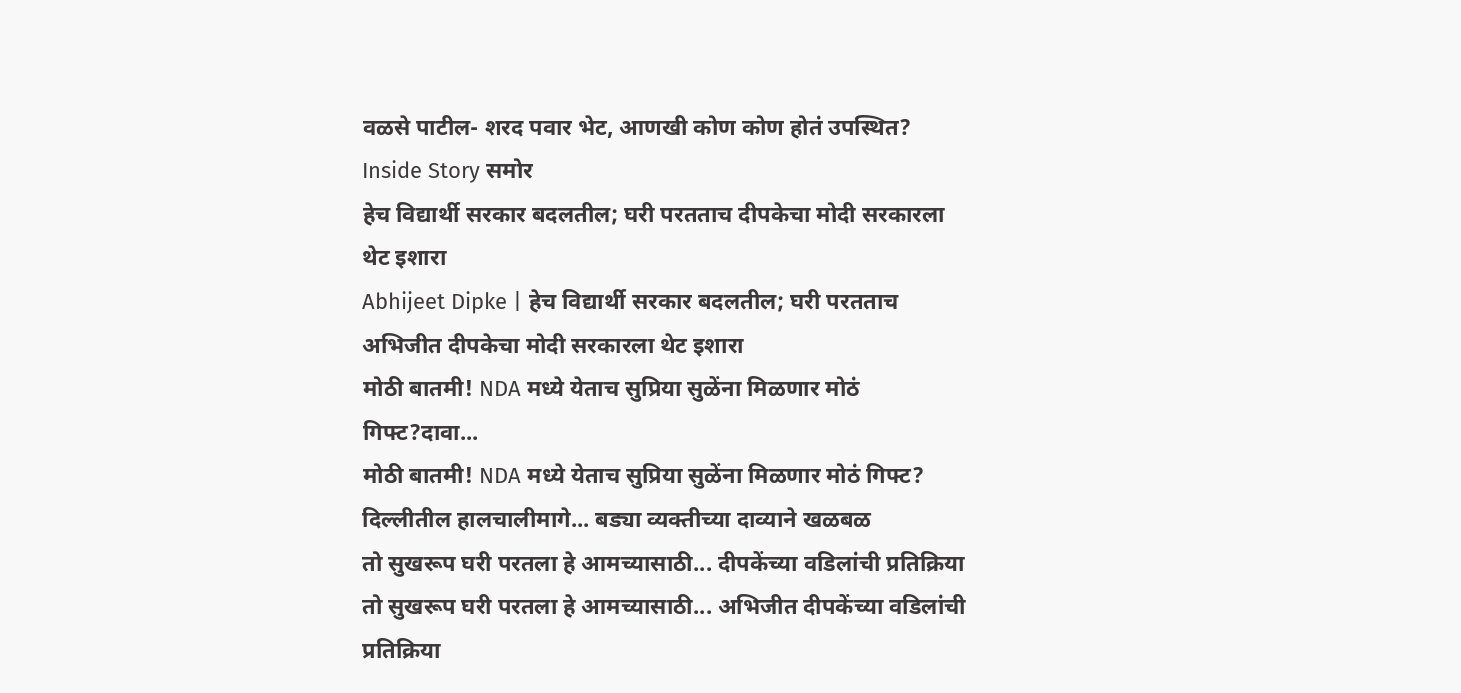वळसे पाटील- शरद पवार भेट, आणखी कोण कोण होतं उपस्थित? Inside Story समोर
हेच विद्यार्थी सरकार बदलतील; घरी परतताच दीपकेचा मोदी सरकारला थेट इशारा
Abhijeet Dipke | हेच विद्यार्थी सरकार बदलतील; घरी परतताच अभिजीत दीपकेचा मोदी सरकारला थेट इशारा
मोठी बातमी! NDA मध्ये येताच सुप्रिया सुळेंना मिळणार मोठं गिफ्ट?दावा...
मोठी बातमी! NDA मध्ये येताच सुप्रिया सुळेंना मिळणार मोठं गिफ्ट? दिल्लीतील हालचालीमागे... बड्या व्यक्तीच्या दाव्याने खळबळ
तो सुखरूप घरी परतला हे आमच्यासाठी... दीपकेंच्या वडिलांची प्रतिक्रिया
तो सुखरूप घरी परतला हे आमच्यासाठी... अभिजीत दीपकेंच्या वडिलांची प्रतिक्रिया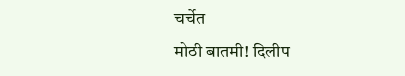चर्चेत
मोठी बातमी! दिलीप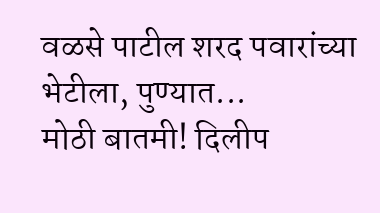वळसे पाटील शरद पवारांच्या भेटीला, पुण्यात...
मोठी बातमी! दिलीप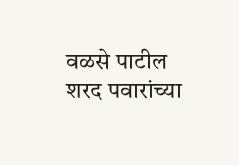वळसे पाटील शरद पवारांच्या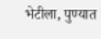भेटीला, पुण्यात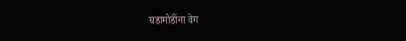घडामोडींना वेग